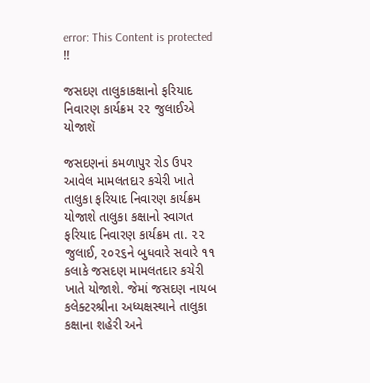error: This Content is protected !!

જસદણ તાલુકાકક્ષાનો ફરિયાદ નિવારણ કાર્યક્રમ ૨૨ જુલાઈએ યોજાશૅ

જસદણનાં કમળાપુર રોડ ઉપર આવેલ મામલતદાર કચેરી ખાતે તાલુકા ફરિયાદ નિવારણ કાર્યક્રમ યોજાશે તાલુકા કક્ષાનો સ્વાગત ફરિયાદ નિવારણ કાર્યક્રમ તા. ૨૨ જુલાઈ, ૨૦૨૬ને બુધવારે સવારે ૧૧ કલાકે જસદણ મામલતદાર કચેરી ખાતે યોજાશે. જેમાં જસદણ નાયબ કલેક્ટરશ્રીના અધ્યક્ષસ્થાને તાલુકા કક્ષાના શહેરી અને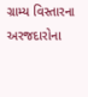ગ્રામ્ય વિસ્તારના અરજદારોના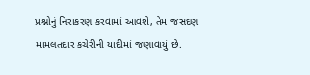પ્રશ્નોનું નિરાકરણ કરવામાં આવશે, તેમ જસદણ મામલતદાર કચેરીની યાદીમાં જણાવાયું છે.